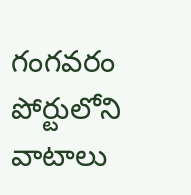గంగవరం పోర్టులోని వాటాలు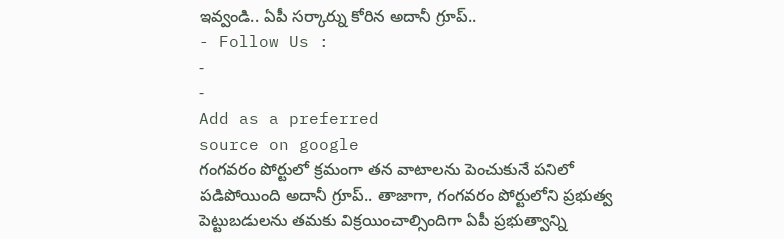ఇవ్వండి.. ఏపీ సర్కార్ను కోరిన అదానీ గ్రూప్..
- Follow Us :
-
-
Add as a preferred
source on google
గంగవరం పోర్టులో క్రమంగా తన వాటాలను పెంచుకునే పనిలో పడిపోయింది అదానీ గ్రూప్.. తాజాగా, గంగవరం పోర్టులోని ప్రభుత్వ పెట్టుబడులను తమకు విక్రయించాల్సిందిగా ఏపీ ప్రభుత్వాన్ని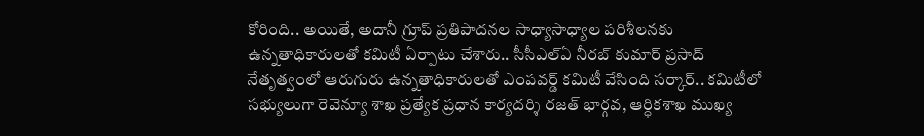కోరింది.. అయితే, అదానీ గ్రూప్ ప్రతిపాదనల సాధ్యాసాధ్యాల పరిశీలనకు ఉన్నతాధికారులతో కమిటీ ఏర్పాటు చేశారు.. సీసీఎల్ఏ నీరబ్ కుమార్ ప్రసాద్ నేతృత్వంలో ఆరుగురు ఉన్నతాధికారులతో ఎంపవర్డ్ కమిటీ వేసింది సర్కార్.. కమిటీలో సభ్యులుగా రెవెన్యూ శాఖ ప్రత్యేక ప్రధాన కార్యదర్శి రజత్ భార్గవ, ఆర్ధికశాఖ ముఖ్య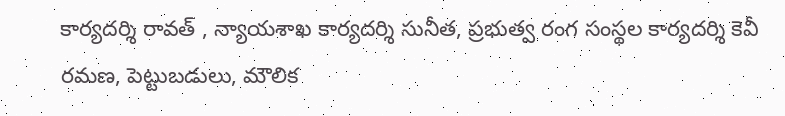కార్యదర్శి రావత్ , న్యాయశాఖ కార్యదర్శి సునీత, ప్రభుత్వ రంగ సంస్థల కార్యదర్శి కెవీ రమణ, పెట్టుబడులు, మౌలిక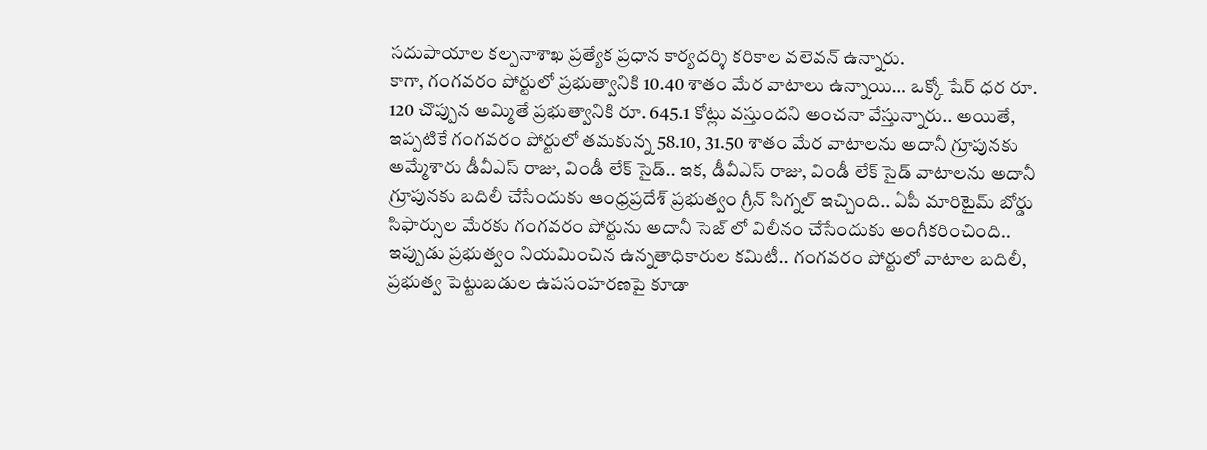సదుపాయాల కల్పనాశాఖ ప్రత్యేక ప్రధాన కార్యదర్శి కరికాల వలెవన్ ఉన్నారు.
కాగా, గంగవరం పోర్టులో ప్రభుత్వానికి 10.40 శాతం మేర వాటాలు ఉన్నాయి… ఒక్కో షేర్ ధర రూ. 120 చొప్పున అమ్మితే ప్రభుత్వానికి రూ. 645.1 కోట్లు వస్తుందని అంచనా వేస్తున్నారు.. అయితే, ఇప్పటికే గంగవరం పోర్టులో తమకున్న 58.10, 31.50 శాతం మేర వాటాలను అదానీ గ్రూపునకు అమ్మేశారు డీవీఎస్ రాజు, విండీ లేక్ సైడ్.. ఇక, డీవీఎస్ రాజు, విండీ లేక్ సైడ్ వాటాలను అదానీ గ్రూపునకు బదిలీ చేసేందుకు ఆంధ్రప్రదేశ్ ప్రభుత్వం గ్రీన్ సిగ్నల్ ఇచ్చింది.. ఏపీ మారిటైమ్ బోర్డు సిఫార్సుల మేరకు గంగవరం పోర్టును అదానీ సెజ్ లో విలీనం చేసేందుకు అంగీకరించింది.. ఇప్పుడు ప్రభుత్వం నియమించిన ఉన్నతాధికారుల కమిటీ.. గంగవరం పోర్టులో వాటాల బదిలీ, ప్రభుత్వ పెట్టుబడుల ఉపసంహరణపై కూడా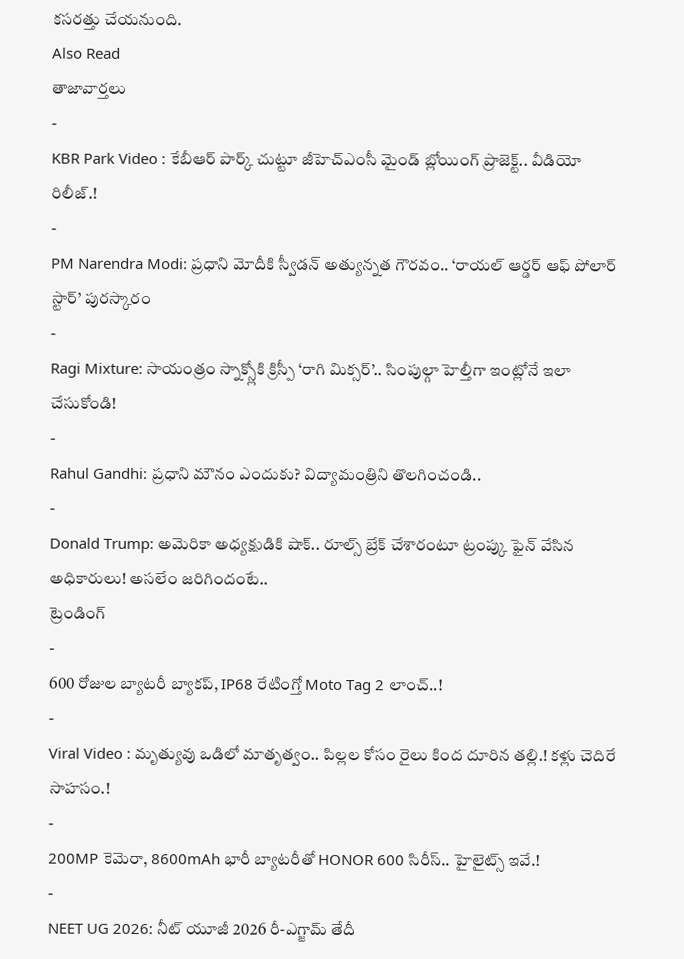కసరత్తు చేయనుంది.
Also Read
తాజావార్తలు
-
KBR Park Video : కేబీఆర్ పార్క్ చుట్టూ జీహెచ్ఎంసీ మైండ్ బ్లోయింగ్ ప్రాజెక్ట్.. వీడియో రిలీజ్.!
-
PM Narendra Modi: ప్రధాని మోదీకి స్వీడన్ అత్యున్నత గౌరవం.. ‘రాయల్ ఆర్డర్ ఆఫ్ పోలార్ స్టార్’ పురస్కారం
-
Ragi Mixture: సాయంత్రం స్నాక్స్లోకి క్రిస్పీ ‘రాగి మిక్సర్’.. సింపుల్గా హెల్తీగా ఇంట్లోనే ఇలా చేసుకోండి!
-
Rahul Gandhi: ప్రధాని మౌనం ఎందుకు? విద్యామంత్రిని తొలగించండి..
-
Donald Trump: అమెరికా అధ్యక్షుడికి షాక్.. రూల్స్ బ్రేక్ చేశారంటూ ట్రంప్కు ఫైన్ వేసిన అధికారులు! అసలేం జరిగిందంటే..
ట్రెండింగ్
-
600 రోజుల బ్యాటరీ బ్యాకప్, IP68 రేటింగ్తో Moto Tag 2 లాంచ్..!
-
Viral Video : మృత్యువు ఒడిలో మాతృత్వం.. పిల్లల కోసం రైలు కింద దూరిన తల్లి.! కళ్లు చెదిరే సాహసం.!
-
200MP కెమెరా, 8600mAh భారీ బ్యాటరీతో HONOR 600 సిరీస్.. హైలైట్స్ ఇవే.!
-
NEET UG 2026: నీట్ యూజీ 2026 రీ-ఎగ్జామ్ తేదీ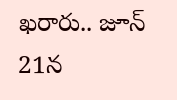ఖరారు.. జూన్ 21న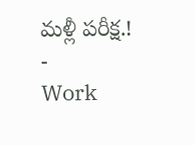మళ్లీ పరీక్ష.!
-
Work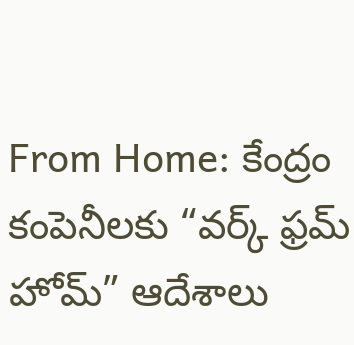From Home: కేంద్రం కంపెనీలకు “వర్క్ ఫ్రమ్ హోమ్” ఆదేశాలు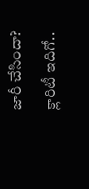జారీ చేసిందా? క్లారిటీ ఇదిగో..